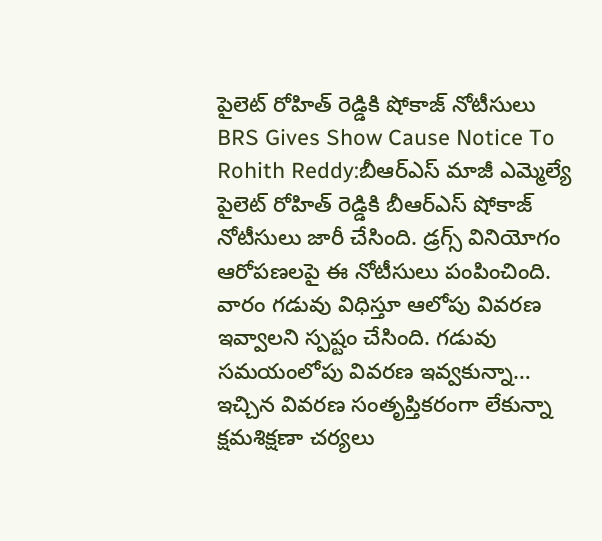పైలెట్ రోహిత్ రెడ్డికి షోకాజ్ నోటీసులు
BRS Gives Show Cause Notice To Rohith Reddy:బీఆర్ఎస్ మాజీ ఎమ్మెల్యే పైలెట్ రోహిత్ రెడ్డికి బీఆర్ఎస్ షోకాజ్ నోటీసులు జారీ చేసింది. డ్రగ్స్ వినియోగం ఆరోపణలపై ఈ నోటీసులు పంపించింది. వారం గడువు విధిస్తూ ఆలోపు వివరణ ఇవ్వాలని స్పష్టం చేసింది. గడువు సమయంలోపు వివరణ ఇవ్వకున్నా… ఇచ్చిన వివరణ సంతృప్తికరంగా లేకున్నా క్షమశిక్షణా చర్యలు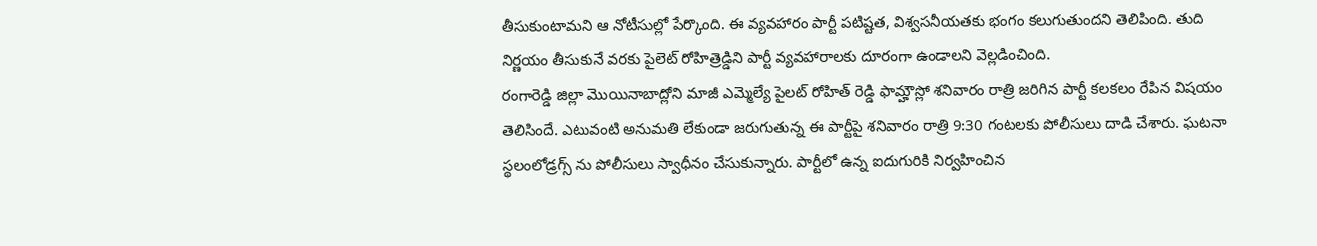తీసుకుంటామని ఆ నోటీసుల్లో పేర్కొంది. ఈ వ్యవహారం పార్టీ పటిష్టత, విశ్వసనీయతకు భంగం కలుగుతుందని తెలిపింది. తుది నిర్ణయం తీసుకునే వరకు పైలెట్ రోహిత్రెడ్డిని పార్టీ వ్యవహారాలకు దూరంగా ఉండాలని వెల్లడించింది.
రంగారెడ్డి జిల్లా మొయినాబాద్లోని మాజీ ఎమ్మెల్యే పైలట్ రోహిత్ రెడ్డి ఫామ్హౌస్లో శనివారం రాత్రి జరిగిన పార్టీ కలకలం రేపిన విషయం తెలిసిందే. ఎటువంటి అనుమతి లేకుండా జరుగుతున్న ఈ పార్టీపై శనివారం రాత్రి 9:30 గంటలకు పోలీసులు దాడి చేశారు. ఘటనా స్థలంలోడ్రగ్స్ ను పోలీసులు స్వాధీనం చేసుకున్నారు. పార్టీలో ఉన్న ఐదుగురికి నిర్వహించిన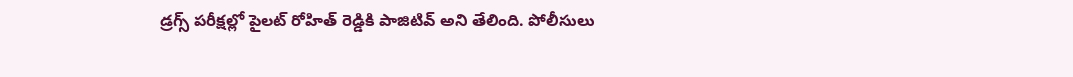డ్రగ్స్ పరీక్షల్లో పైలట్ రోహిత్ రెడ్డికి పాజిటివ్ అని తేలింది. పోలీసులు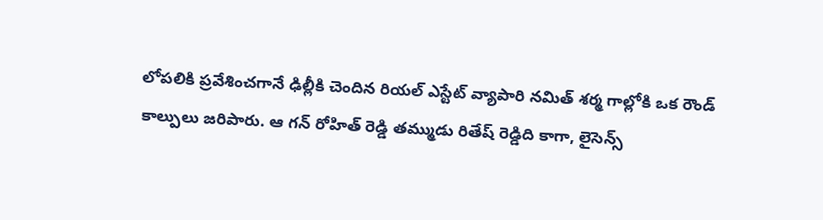లోపలికి ప్రవేశించగానే ఢిల్లీకి చెందిన రియల్ ఎస్టేట్ వ్యాపారి నమిత్ శర్మ గాల్లోకి ఒక రౌండ్ కాల్పులు జరిపారు. ఆ గన్ రోహిత్ రెడ్డి తమ్ముడు రితేష్ రెడ్డిది కాగా, లైసెన్స్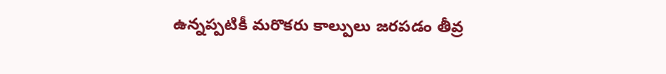ఉన్నప్పటికీ మరొకరు కాల్పులు జరపడం తీవ్ర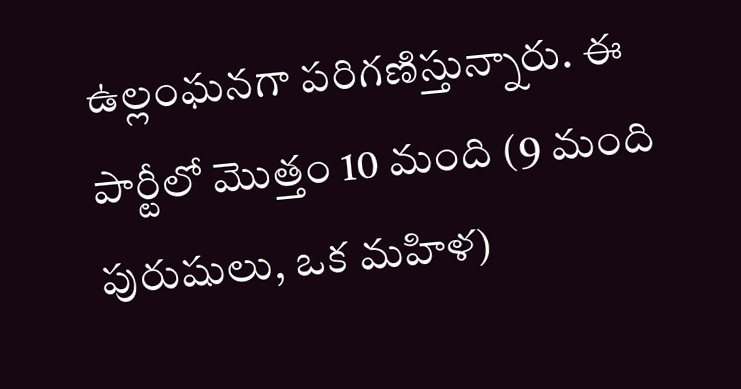ఉల్లంఘనగా పరిగణిస్తున్నారు. ఈ పార్టీలో మొత్తం 10 మంది (9 మంది పురుషులు, ఒక మహిళ)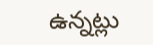ఉన్నట్లు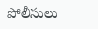పోలీసులు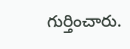గుర్తించారు.